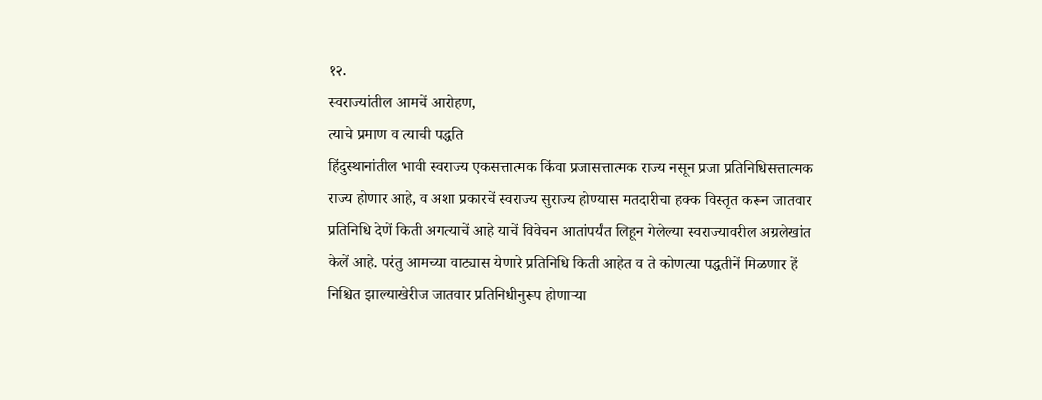१२.
स्वराज्यांतील आमचें आरोहण,
त्याचे प्रमाण व त्याची पद्धति
हिंदुस्थानांतील भावी स्वराज्य एकसत्तात्मक किंवा प्रजासत्तात्मक राज्य नसून प्रजा प्रतिनिधिसत्तात्मक राज्य होणार आहे, व अशा प्रकारचें स्वराज्य सुराज्य होण्यास मतदारीचा हक्क विस्तृत करून जातवार प्रतिनिधि देणें किती अगत्याचें आहे याचें विवेचन आतांपर्यंत लिहून गेलेल्या स्वराज्यावरील अग्रलेखांत केलें आहे. परंतु आमच्या वाट्यास येणारे प्रतिनिधि किती आहेत व ते कोणत्या पद्धतीनें मिळणार हें निश्चित झाल्याखेरीज जातवार प्रतिनिधीनुरूप होणाऱ्या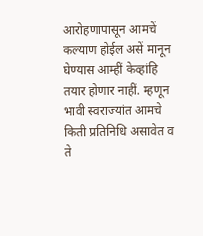आरोहणापासून आमचें कल्याण होईल असें मानून घेण्यास आम्हीं केव्हांहि तयार होणार नाहीं. म्हणून भावी स्वराज्यांत आमचे किती प्रतिनिधि असावेत व ते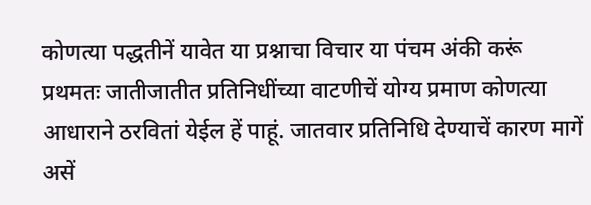कोणत्या पद्धतीनें यावेत या प्रश्नाचा विचार या पंचम अंकी करूं
प्रथमतः जातीजातीत प्रतिनिधींच्या वाटणीचें योग्य प्रमाण कोणत्या आधाराने ठरवितां येईल हें पाहूं. जातवार प्रतिनिधि देण्याचें कारण मागें असें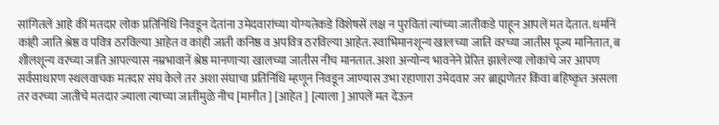सांगितलें आहे कीं मतदार लोक प्रतिनिधि निवडून देतांना उमेदवारांच्या योग्यतेकडे विशेषसें लक्ष न पुरवितां त्यांच्या जातीकडे पाहून आपलें मत देतात. धर्मानें कांही जाति श्रेष्ठ व पवित्र ठरविल्या आहेत व कांही जाती कनिष्ठ व अपवित्र ठरविल्या आहेत. स्वाभिमानशून्य खालच्या जाति वरच्या जातीस पूज्य मानितात, ब शीलशून्य वरच्या जाति आपल्यास नम्रभावानें श्रेष्ठ मानणाऱ्या खालच्या जातीस नीच मानतात. अशा अन्योन्य भावनेने प्रेरित झालेल्या लोकांचे जर आपण सर्वसाधारण स्थलवाचक मतदार संघ केले तर अशा संघाचा प्रतिनिधि म्हणून निवडून जाण्यास उभा रहाणारा उमेदवार जर ब्राह्मणेतर किंवा बहिष्कृत असला तर वरच्या जातीचे मतदार ज्याला त्याच्या जातीमुळे नीच [मानीत ] [आहेत ] [त्याला ] आपलें मत देऊन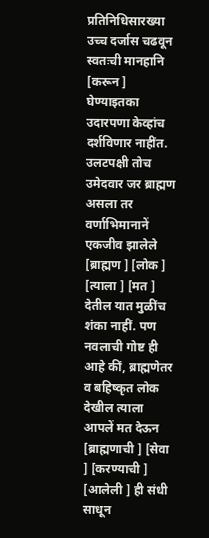प्रतिनिधिसारख्या उच्च दर्जास चढवून स्वतःची मानहानि [करून ] घेण्याइतका उदारपणा केव्हांच दर्शविणार नाहींत. उलटपक्षी तोच उमेदवार जर ब्राह्मण असला तर वर्णाभिमानानें एकजीव झालेले [ब्राह्मण ] [लोक ] [त्याला ] [मत ] देतील यात मुळींच शंका नाहीं. पण नवलाची गोष्ट ही आहे कीं, ब्राह्मणेतर व बहिष्कृत लोक देखील त्याला आपलें मत देऊन [ब्राह्मणाची ] [सेवा ] [करण्याची ] [आलेली ] ही संधी साधून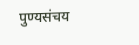पुण्यसंचय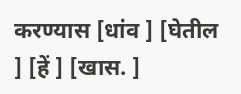करण्यास [धांव ] [घेतील ] [हें ] [खास. ]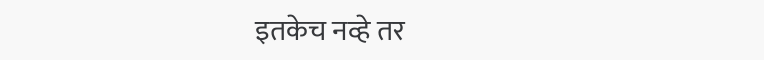इतकेच नव्हे तर